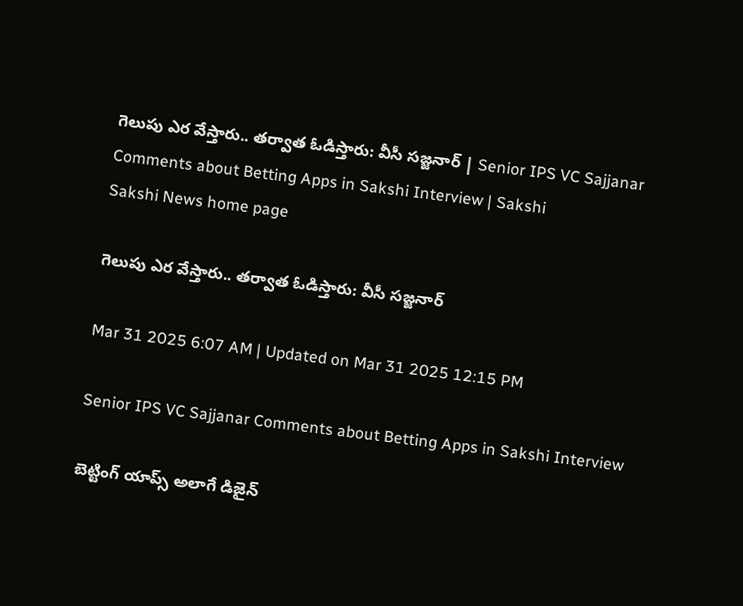గెలుపు ఎర వేస్తారు.. తర్వాత ఓడిస్తారు: వీసీ సజ్జనార్‌ | Senior IPS VC Sajjanar Comments about Betting Apps in Sakshi Interview | Sakshi
Sakshi News home page

గెలుపు ఎర వేస్తారు.. తర్వాత ఓడిస్తారు: వీసీ సజ్జనార్‌

Mar 31 2025 6:07 AM | Updated on Mar 31 2025 12:15 PM

Senior IPS VC Sajjanar Comments about Betting Apps in Sakshi Interview

బెట్టింగ్‌ యాప్స్‌ అలాగే డిజైన్‌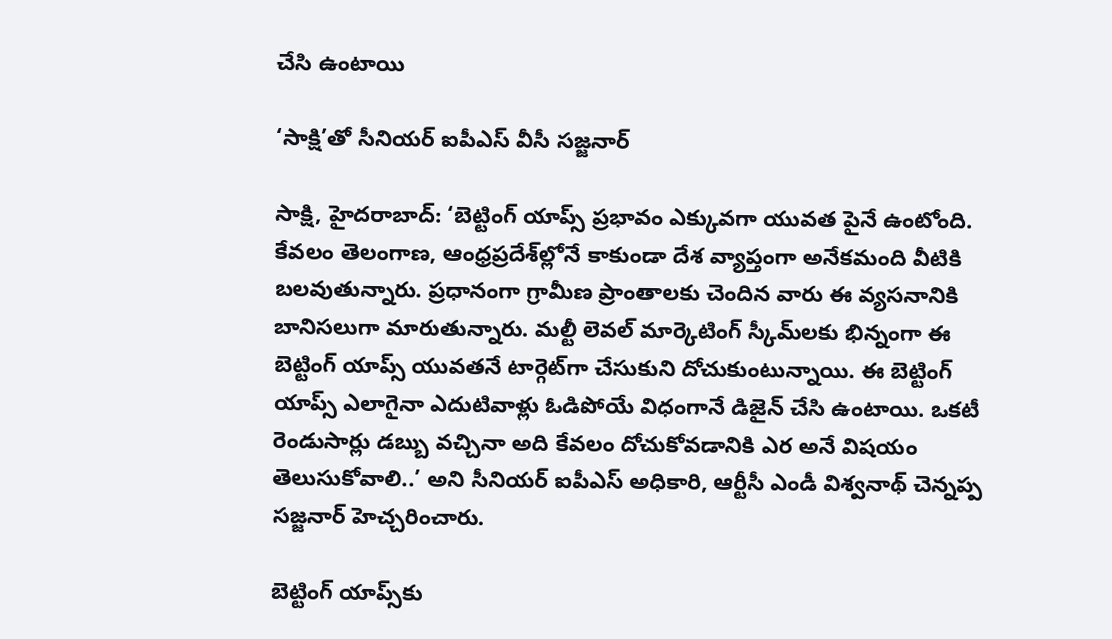చేసి ఉంటాయి

‘సాక్షి’తో సీనియర్‌ ఐపీఎస్‌ వీసీ సజ్జనార్‌

సాక్షి, హైదరాబాద్‌: ‘బెట్టింగ్‌ యాప్స్‌ ప్రభావం ఎక్కువగా యువత పైనే ఉంటోంది. కేవలం తెలంగాణ, ఆంధ్రప్రదేశ్‌ల్లోనే కాకుండా దేశ వ్యాప్తంగా అనేకమంది వీటికి బలవుతున్నారు. ప్రధానంగా గ్రామీణ ప్రాంతాలకు చెందిన వారు ఈ వ్యసనానికి బానిసలుగా మారుతున్నారు. మల్టీ లెవల్‌ మార్కెటింగ్‌ స్కీమ్‌లకు భిన్నంగా ఈ బెట్టింగ్‌ యాప్స్‌ యువతనే టార్గెట్‌గా చేసుకుని దోచుకుంటున్నాయి. ఈ బెట్టింగ్‌ యాప్స్‌ ఎలాగైనా ఎదుటివాళ్లు ఓడిపోయే విధంగానే డిజైన్‌ చేసి ఉంటాయి. ఒకటీ రెండుసార్లు డబ్బు వచ్చినా అది కేవలం దోచుకోవడానికి ఎర అనే విషయం తెలుసుకోవాలి..’ అని సీనియర్‌ ఐపీఎస్‌ అధికారి, ఆర్టీసీ ఎండీ విశ్వనాథ్‌ చెన్నప్ప సజ్జనార్‌ హెచ్చరించారు.

బెట్టింగ్‌ యాప్స్‌కు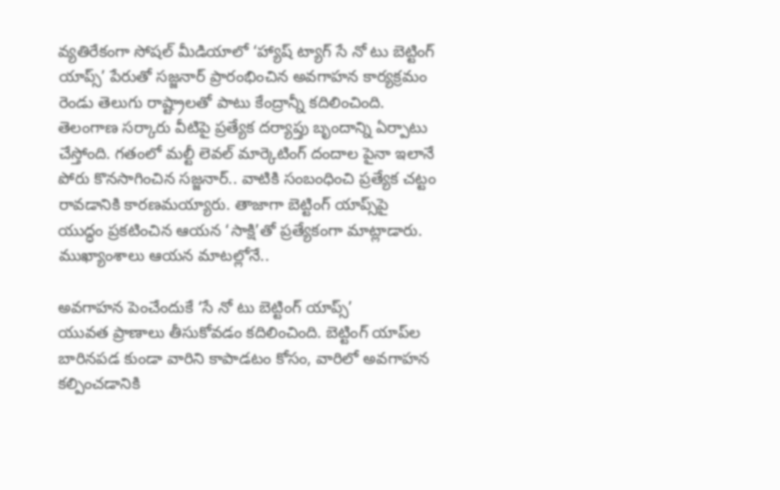వ్యతిరేకంగా సోషల్‌ మీడియాలో ‘హ్యాష్‌ ట్యాగ్‌ సే నో టు బెట్టింగ్‌ యాప్స్‌’ పేరుతో సజ్జనార్‌ ప్రారంభించిన అవగాహన కార్యక్రమం రెండు తెలుగు రాష్ట్రాలతో పాటు కేంద్రాన్నీ కదిలించింది. తెలంగాణ సర్కారు వీటిపై ప్రత్యేక దర్యాప్తు బృందాన్ని ఏర్పాటు చేస్తోంది. గతంలో మల్టీ లెవల్‌ మార్కెటింగ్‌ దందాల పైనా ఇలానే పోరు కొనసాగించిన సజ్జనార్‌.. వాటికి సంబంధించి ప్రత్యేక చట్టం రావడానికి కారణమయ్యారు. తాజాగా బెట్టింగ్‌ యాప్స్‌పై యుద్ధం ప్రకటించిన ఆయన ‘సాక్షి’తో ప్రత్యేకంగా మాట్లాడారు. ముఖ్యాంశాలు ఆయన మాటల్లోనే..

అవగాహన పెంచేందుకే ‘సే నో టు బెట్టింగ్‌ యాప్స్‌’
యువత ప్రాణాలు తీసుకోవడం కదిలించింది. బెట్టింగ్‌ యాప్‌ల బారినపడ కుండా వారిని కాపాడటం కోసం, వారిలో అవగాహన కల్పించడానికి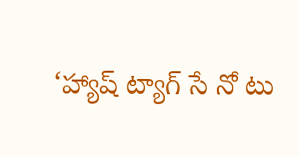‘హ్యాష్‌ ట్యాగ్‌ సే నో టు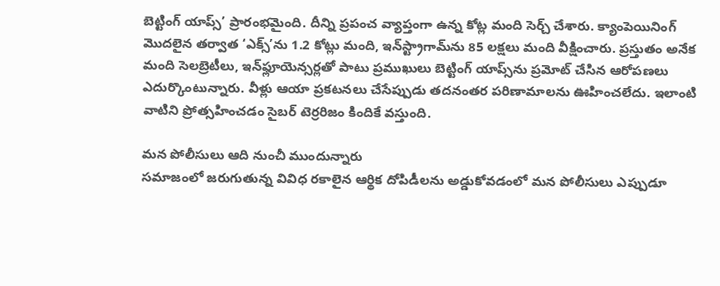బెట్టింగ్‌ యాప్స్‌’ ప్రారంభమైంది. దీన్ని ప్రపంచ వ్యాప్తంగా ఉన్న కోట్ల మంది సెర్చ్‌ చేశారు. క్యాంపెయినింగ్‌  మొదలైన తర్వాత ‘ఎక్స్‌’ను 1.2 కోట్లు మంది, ఇన్‌స్ట్రాగామ్‌ను 85 లక్షలు మంది వీక్షించారు. ప్రస్తుతం అనేక మంది సెలబ్రెటీలు, ఇన్‌ఫ్లూయెన్సర్లతో పాటు ప్రముఖులు బెట్టింగ్‌ యాప్స్‌ను ప్రమోట్‌ చేసిన ఆరోపణలు ఎదుర్కొంటున్నారు. వీళ్లు ఆయా ప్రకటనలు చేసేప్పుడు తదనంతర పరిణామాలను ఊహించలేదు. ఇలాంటి వాటిని ప్రోత్సహించడం సైబర్‌ టెర్రరిజం కిందికే వస్తుంది.

మన పోలీసులు ఆది నుంచీ ముందున్నారు
సమాజంలో జరుగుతున్న వివిధ రకాలైన ఆర్థిక దోపిడీలను అడ్డుకోవడంలో మన పోలీసులు ఎప్పుడూ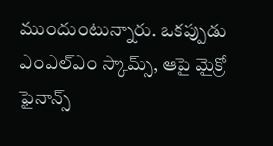ముందుంటున్నారు. ఒకప్పుడు ఎంఎల్‌ఎం స్కామ్స్, ఆపై మైక్రో ఫైనాన్స్‌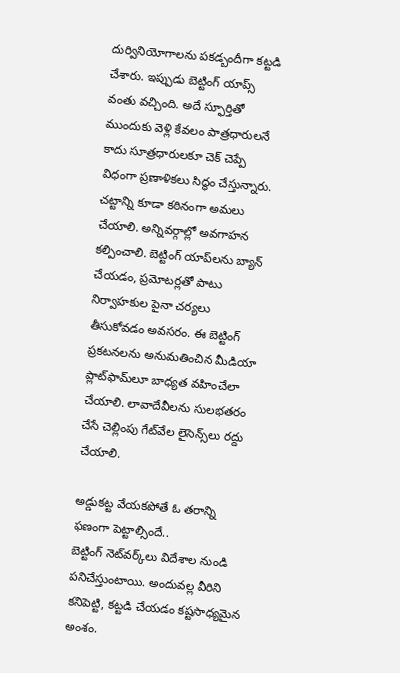దుర్వినియోగాలను పకడ్బందీగా కట్టడి చేశారు. ఇప్పుడు బెట్టింగ్‌ యాప్స్‌ వంతు వచ్చింది. అదే స్ఫూర్తితో ముందుకు వెళ్లి కేవలం పాత్రధారులనే కాదు సూత్రధారులకూ చెక్‌ చెప్పే విధంగా ప్రణాళికలు సిద్ధం చేస్తున్నారు. చట్టాన్ని కూడా కఠినంగా అమలు చేయాలి. అన్నివర్గాల్లో అవగాహన కల్పించాలి. బెట్టింగ్‌ యాప్‌లను బ్యాన్‌ చేయడం, ప్రమోటర్లతో పాటు నిర్వాహకుల పైనా చర్యలు తీసుకోవడం అవసరం. ఈ బెట్టింగ్‌ ప్రకటనలను అనుమతించిన మీడియా ప్లాట్‌ఫామ్‌లూ బాధ్యత వహించేలా చేయాలి. లావాదేవీలను సులభతరం చేసే చెల్లింపు గేట్‌వేల లైసెన్స్‌లు రద్దు చేయాలి.

అడ్డుకట్ట వేయకపోతే ఓ తరాన్ని ఫణంగా పెట్టాల్సిందే..
బెట్టింగ్‌ నెట్‌వర్క్‌లు విదేశాల నుండి పనిచేస్తుంటాయి. అందువల్ల వీరిని కనిపెట్టి, కట్టడి చేయడం కష్టసాధ్యమైన అంశం.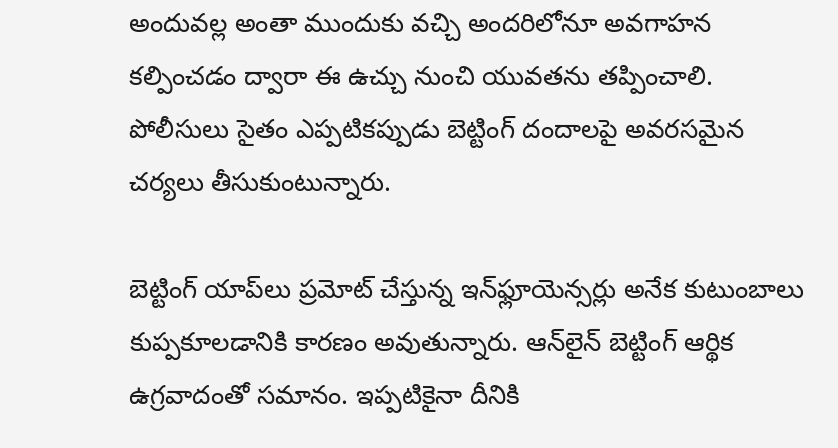అందువల్ల అంతా ముందుకు వచ్చి అందరిలోనూ అవగాహన కల్పించడం ద్వారా ఈ ఉచ్చు నుంచి యువతను తప్పించాలి. పోలీసులు సైతం ఎప్పటికప్పుడు బెట్టింగ్‌ దందాలపై అవరసమైన చర్యలు తీసుకుంటున్నారు.

బెట్టింగ్‌ యాప్‌లు ప్రమోట్‌ చేస్తున్న ఇన్‌ఫ్లూయెన్సర్లు అనేక కుటుంబాలు కుప్పకూలడానికి కారణం అవుతున్నారు. ఆన్‌లైన్‌ బెట్టింగ్‌ ఆర్థిక ఉగ్రవాదంతో సమానం. ఇప్పటికైనా దీనికి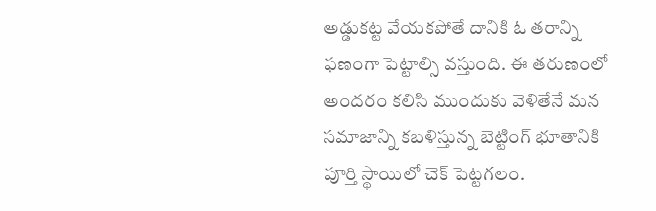అడ్డుకట్ట వేయకపోతే దానికి ఓ తరాన్ని ఫణంగా పెట్టాల్సి వస్తుంది. ఈ తరుణంలో అందరం కలిసి ముందుకు వెళితేనే మన సమాజాన్ని కబళిస్తున్న బెట్టింగ్‌ భూతానికి పూర్తి స్థాయిలో చెక్‌ పెట్టగలం.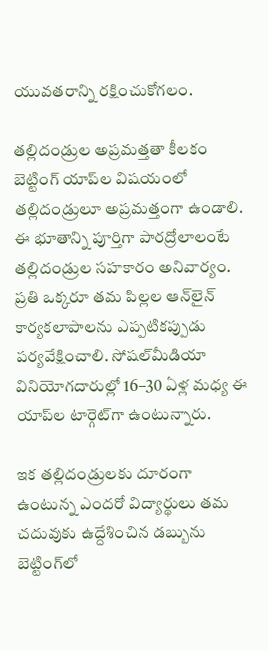యువతరాన్ని రక్షించుకోగలం.

తల్లిదండ్రుల అప్రమత్తతా కీలకం
బెట్టింగ్‌ యాప్‌ల విషయంలో తల్లిదండ్రులూ అప్రమత్తంగా ఉండాలి. ఈ భూతాన్ని పూర్తిగా పారద్రోలాలంటే తల్లిదండ్రుల సహకారం అనివార్యం. ప్రతి ఒక్కరూ తమ పిల్లల ఆన్‌లైన్‌ కార్యకలాపాలను ఎప్పటికప్పుడు పర్యవేక్షించాలి. సోషల్‌మీడియా వినియోగదారుల్లో 16–30 ఏళ్ల మధ్య ఈ యాప్‌ల టార్గెట్‌గా ఉంటున్నారు.

ఇక తల్లిదండ్రులకు దూరంగా ఉంటున్న ఎందరో విద్యార్థులు తమ చదువుకు ఉద్దేశించిన డబ్బును బెట్టింగ్‌లో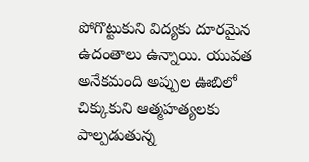పోగొట్టుకుని విద్యకు దూరమైన ఉదంతాలు ఉన్నాయి. యువత అనేకమంది అప్పుల ఊబిలో  చిక్కుకుని ఆత్మహత్యలకు పాల్పడుతున్న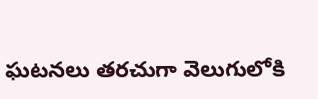ఘటనలు తరచుగా వెలుగులోకి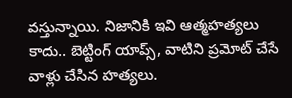వస్తున్నాయి. నిజానికి ఇవి ఆత్మహత్యలు కాదు.. బెట్టింగ్‌ యాప్స్, వాటిని ప్రమోట్‌ చేసే వాళ్లు చేసిన హత్యలు.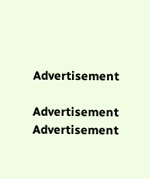Advertisement

Advertisement
Advertisement